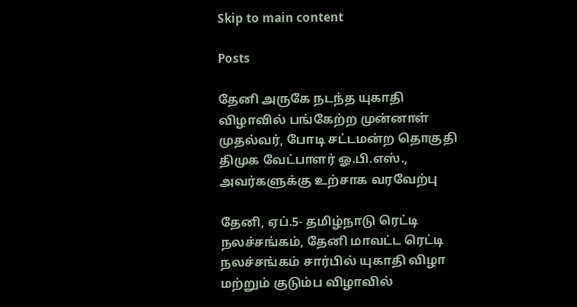Skip to main content

Posts

தேனி அருகே நடந்த யுகாதி விழாவில் பங்கேற்ற முன்னாள் முதல்வர், போடி சட்டமன்ற தொகுதி திமுக வேட்பாளர் ஓ.பி.எஸ்., அவர்களுக்கு உற்சாக வரவேற்பு

தேனி, ஏப்.5- தமிழ்நாடு ரெட்டி நலச்சங்கம், தேனி மாவட்ட ரெட்டி நலச்சங்கம் சார்பில் யுகாதி விழா மற்றும் குடும்ப விழாவில்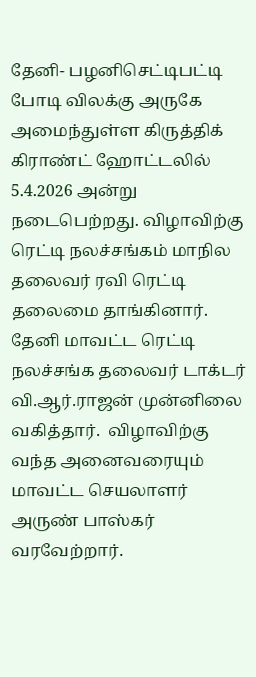தேனி- பழனிசெட்டிபட்டி போடி விலக்கு அருகே அமைந்துள்ள கிருத்திக் கிராண்ட் ஹோட்டலில் 5.4.2026 அன்று நடைபெற்றது. விழாவிற்கு ரெட்டி நலச்சங்கம் மாநில தலைவர் ரவி ரெட்டி தலைமை தாங்கினார். தேனி மாவட்ட ரெட்டி நலச்சங்க தலைவர் டாக்டர் வி.ஆர்.ராஜன் முன்னிலை வகித்தார்.  விழாவிற்கு வந்த அனைவரையும் மாவட்ட செயலாளர் அருண் பாஸ்கர் வரவேற்றார்.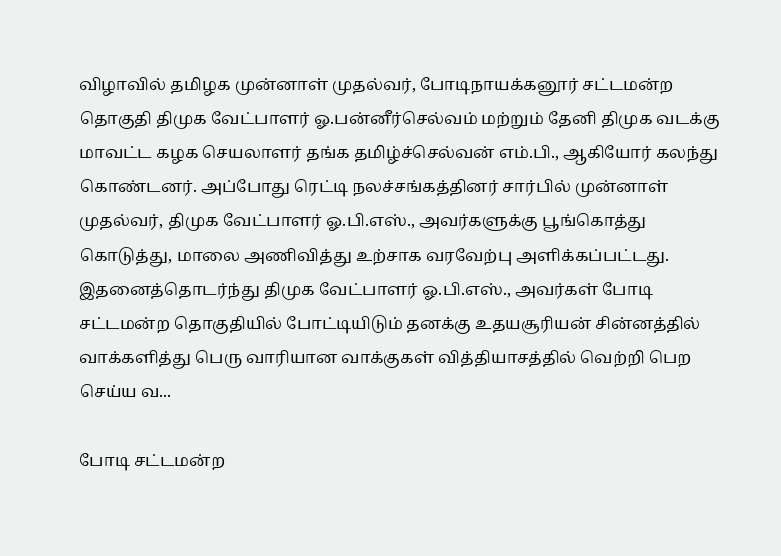விழாவில் தமிழக முன்னாள் முதல்வர், போடிநாயக்கனூர் சட்டமன்ற தொகுதி திமுக வேட்பாளர் ஓ.பன்னீர்செல்வம் மற்றும் தேனி திமுக வடக்கு மாவட்ட கழக செயலாளர் தங்க தமிழ்ச்செல்வன் எம்.பி., ஆகியோர் கலந்து கொண்டனர். அப்போது ரெட்டி நலச்சங்கத்தினர் சார்பில் முன்னாள் முதல்வர், திமுக வேட்பாளர் ஓ.பி.எஸ்., அவர்களுக்கு பூங்கொத்து கொடுத்து, மாலை அணிவித்து உற்சாக வரவேற்பு அளிக்கப்பட்டது. இதனைத்தொடர்ந்து திமுக வேட்பாளர் ஓ.பி.எஸ்., அவர்கள் போடி சட்டமன்ற தொகுதியில் போட்டியிடும் தனக்கு உதயசூரியன் சின்னத்தில் வாக்களித்து பெரு வாரியான வாக்குகள் வித்தியாசத்தில் வெற்றி பெற செய்ய வ...

போடி சட்டமன்ற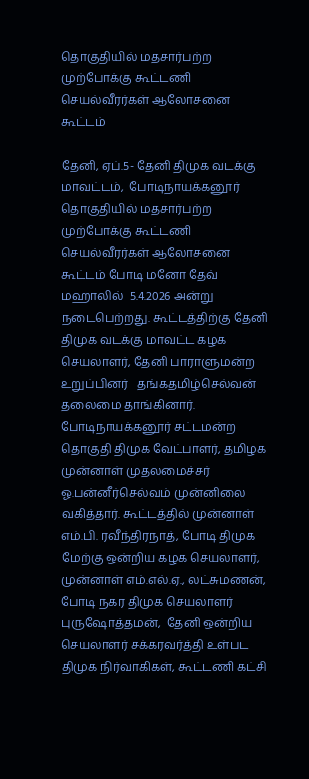தொகுதியில் மதசார்பற்ற முற்போக்கு கூட்டணி செயல்வீரர்கள் ஆலோசனை கூட்டம்

தேனி, ஏப்.5- தேனி திமுக வடக்கு மாவட்டம்,  போடிநாயக்கனூர் தொகுதியில் மதசார்பற்ற முற்போக்கு கூட்டணி செயல்வீரர்கள் ஆலோசனை கூட்டம் போடி மனோ தேவ் மஹாலில்  5.4.2026 அன்று நடைபெற்றது. கூட்டத்திற்கு தேனி திமுக வடக்கு மாவட்ட கழக செயலாளர், தேனி பாராளுமன்ற உறுப்பினர்   தங்கதமிழ்செல்வன் தலைமை தாங்கினார். போடிநாயக்கனூர் சட்டமன்ற தொகுதி திமுக வேட்பாளர், தமிழக முன்னாள் முதலமைச்சர் ஓ.பன்னீர்செல்வம் முன்னிலை வகித்தார். கூட்டத்தில் முன்னாள் எம்.பி. ரவீந்திரநாத், போடி திமுக மேற்கு ஒன்றிய கழக செயலாளர், முன்னாள் எம்.எல்.ஏ., லட்சுமணன், போடி நகர திமுக செயலாளர் புருஷோத்தமன்,  தேனி ஒன்றிய செயலாளர் சக்கரவர்த்தி உள்பட திமுக நிர்வாகிகள், கூட்டணி கட்சி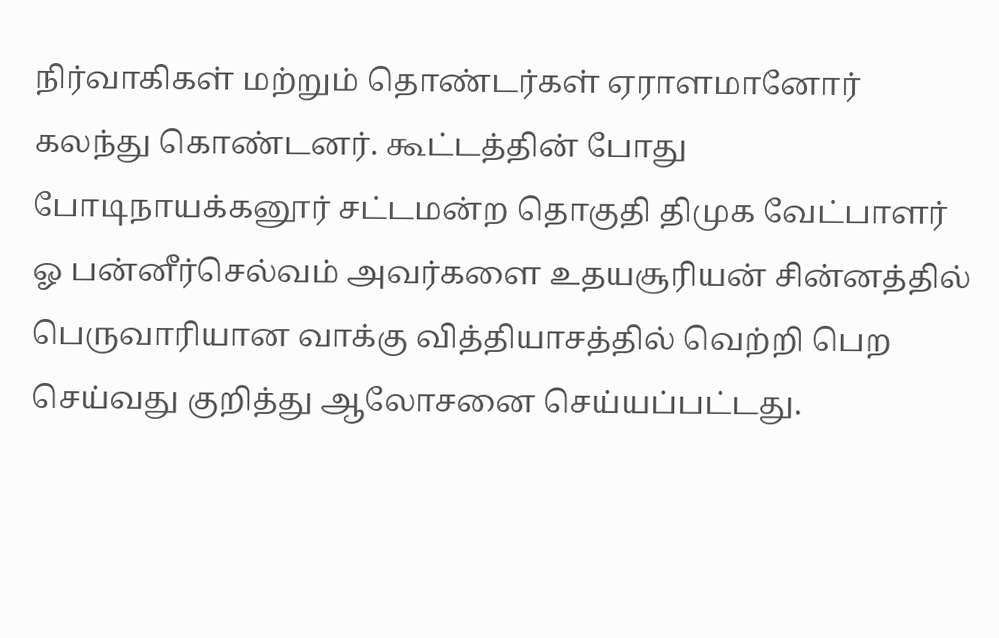நிர்வாகிகள் மற்றும் தொண்டர்கள் ஏராளமானோர் கலந்து கொண்டனர். கூட்டத்தின் போது போடிநாயக்கனூர் சட்டமன்ற தொகுதி திமுக வேட்பாளர் ஓ பன்னீர்செல்வம் அவர்களை உதயசூரியன் சின்னத்தில் பெருவாரியான வாக்கு வித்தியாசத்தில் வெற்றி பெற செய்வது குறித்து ஆலோசனை செய்யப்பட்டது.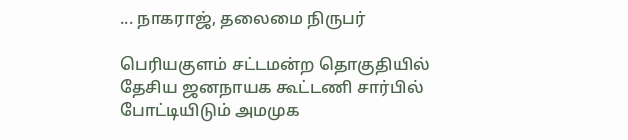... நாகராஜ், தலைமை நிருபர்

பெரியகுளம் சட்டமன்ற தொகுதியில் தேசிய ஜனநாயக கூட்டணி சார்பில் போட்டியிடும் அமமுக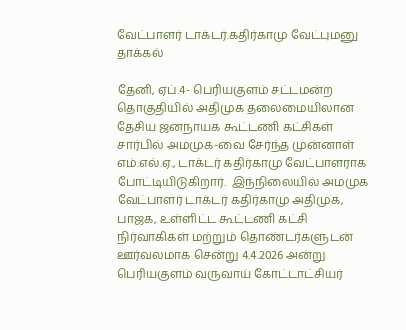வேட்பாளர் டாக்டர்.கதிர்காமு வேட்புமனு தாக்கல்

தேனி, ஏப்.4- பெரியகுளம் சட்டமன்ற தொகுதியில் அதிமுக தலைமையிலான தேசிய ஜனநாயக கூட்டணி கட்சிகள் சார்பில் அமமுக-வை சேர்ந்த முன்னாள் எம்.எல்.ஏ., டாக்டர் கதிர்காமு வேட்பாளராக போட்டியிடுகிறார்.  இந்நிலையில் அமமுக வேட்பாளர் டாக்டர் கதிர்காமு அதிமுக, பாஜக, உள்ளிட்ட கூட்டணி கட்சி நிர்வாகிகள் மற்றும் தொண்டர்களுடன் ஊர்வலமாக சென்று 4.4.2026 அன்று பெரியகுளம் வருவாய் கோட்டாட்சியர்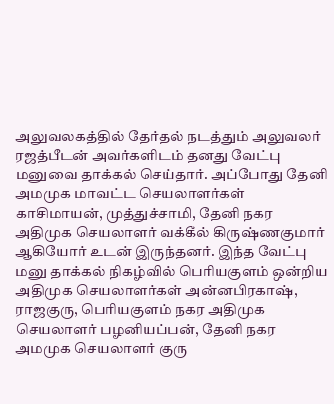அலுவலகத்தில் தேர்தல் நடத்தும் அலுவலர் ரஜத்பீடன் அவர்களிடம் தனது வேட்பு மனுவை தாக்கல் செய்தார். அப்போது தேனி அமமுக மாவட்ட செயலாளர்கள் காசிமாயன், முத்துச்சாமி, தேனி நகர அதிமுக செயலாளர் வக்கீல் கிருஷ்ணகுமார் ஆகியோர் உடன் இருந்தனர். இந்த வேட்பு மனு தாக்கல் நிகழ்வில் பெரியகுளம் ஒன்றிய அதிமுக செயலாளர்கள் அன்னபிரகாஷ், ராஜகுரு, பெரியகுளம் நகர அதிமுக செயலாளர் பழனியப்பன், தேனி நகர அமமுக செயலாளர் குரு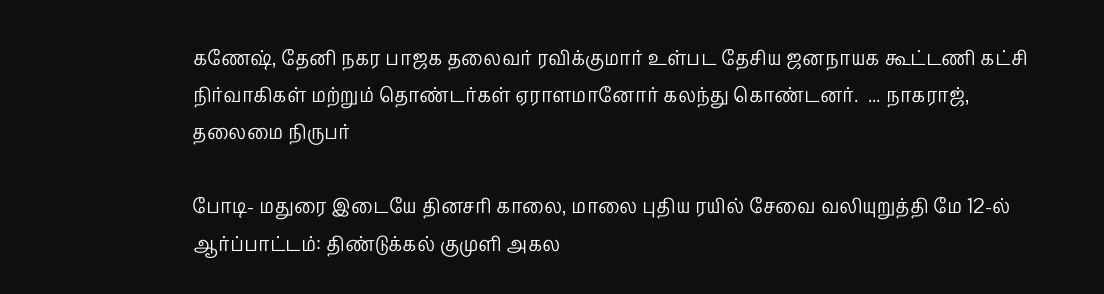கணேஷ், தேனி நகர பாஜக தலைவர் ரவிக்குமார் உள்பட தேசிய ஜனநாயக கூட்டணி கட்சி நிர்வாகிகள் மற்றும் தொண்டர்கள் ஏராளமானோர் கலந்து கொண்டனர்.  ... நாகராஜ், தலைமை நிருபர்

போடி- மதுரை இடையே தினசரி காலை, மாலை புதிய ரயில் சேவை வலியுறுத்தி மே 12-ல் ஆர்ப்பாட்டம்: திண்டுக்கல் குமுளி அகல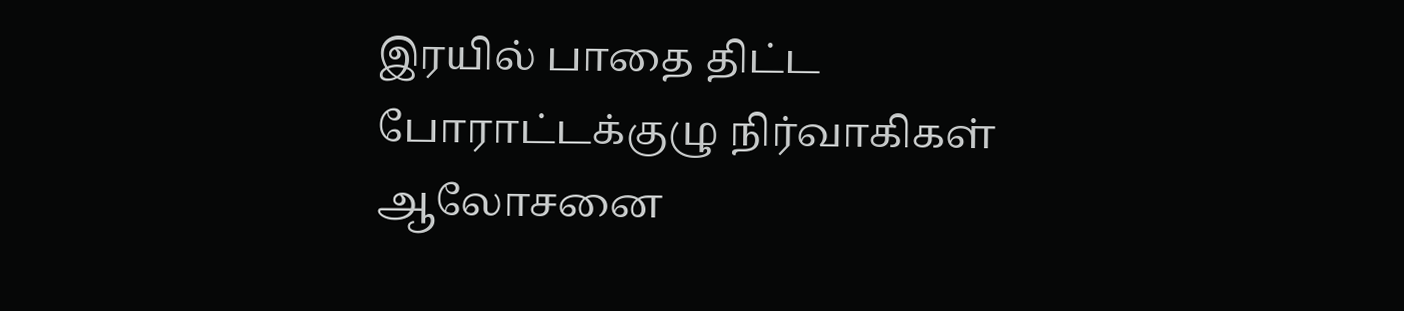இரயில் பாதை திட்ட போராட்டக்குழு நிர்வாகிகள் ஆலோசனை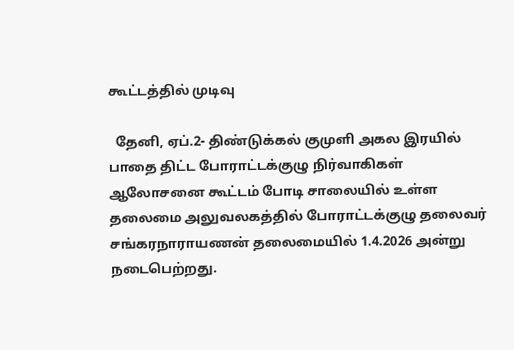கூட்டத்தில் முடிவு

  தேனி, ஏப்.2- திண்டுக்கல் குமுளி அகல இரயில் பாதை திட்ட போராட்டக்குழு நிர்வாகிகள் ஆலோசனை கூட்டம் போடி சாலையில் உள்ள தலைமை அலுவலகத்தில் போராட்டக்குழு தலைவர் சங்கரநாராயணன் தலைமையில் 1.4.2026 அன்று நடைபெற்றது.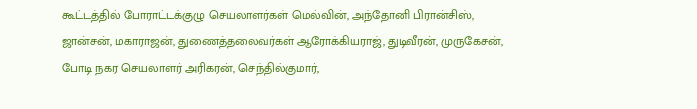கூட்டத்தில் போராட்டக்குழு செயலாளர்கள் மெல்வின், அந்தோனி பிரான்சிஸ், ஜான்சன், மகாராஜன், துணைத்தலைவர்கள் ஆரோக்கியராஜ், துடிவீரன், முருகேசன், போடி நகர செயலாளர் அரிகரன், செந்தில்குமார்,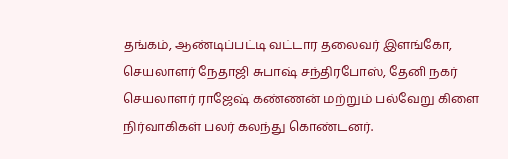தங்கம், ஆண்டிப்பட்டி வட்டார தலைவர் இளங்கோ, செயலாளர் நேதாஜி சுபாஷ் சந்திரபோஸ், தேனி நகர்  செயலாளர் ராஜேஷ் கண்ணன் மற்றும் பல்வேறு கிளை நிர்வாகிகள் பலர் கலந்து கொண்டனர்.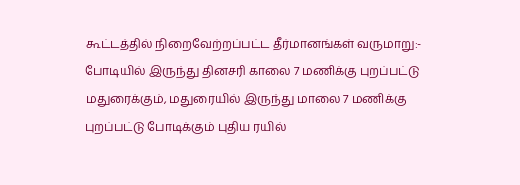கூட்டத்தில் நிறைவேற்றப்பட்ட தீர்மானங்கள் வருமாறு:- போடியில் இருந்து தினசரி காலை 7 மணிக்கு புறப்பட்டு மதுரைக்கும், மதுரையில் இருந்து மாலை 7 மணிக்கு புறப்பட்டு போடிக்கும் புதிய ரயில்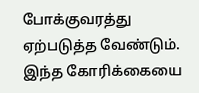போக்குவரத்து ஏற்படுத்த வேண்டும். இந்த கோரிக்கையை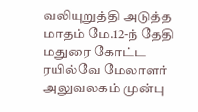வலியுறுத்தி அடுத்த மாதம் மே.12-ந் தேதி மதுரை கோட்ட ரயில்வே மேலாளர் அலுவலகம் முன்பு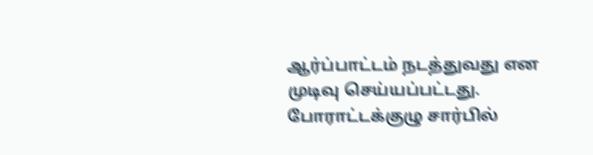ஆர்ப்பாட்டம் நடத்துவது என முடிவு செய்யப்பட்டது. போராட்டக்குழு சார்பில்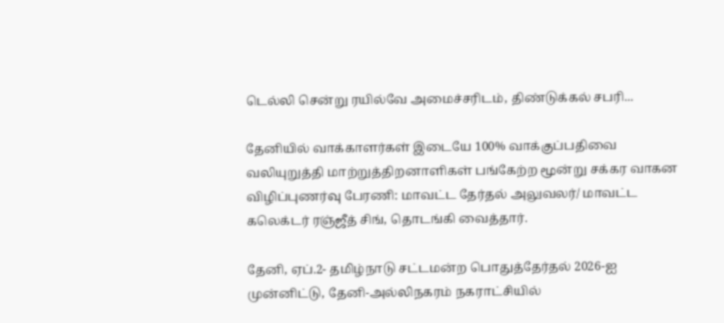டெல்லி சென்று ரயில்வே அமைச்சரிடம், திண்டுக்கல் சபரி...

தேனியில் வாக்காளர்கள் இடையே 100% வாக்குப்பதிவை வலியுறுத்தி மாற்றுத்திறனாளிகள் பங்கேற்ற மூன்று சக்கர வாகன விழிப்புணர்வு பேரணி: மாவட்ட தேர்தல் அலுவலர்/ மாவட்ட கலெக்டர் ரஞ்ஜீத் சிங், தொடங்கி வைத்தார்.

தேனி, ஏப்.2- தமிழ்நாடு சட்டமன்ற பொதுத்தேர்தல் 2026-ஐ முன்னிட்டு, தேனி-அல்லிநகரம் நகராட்சியில்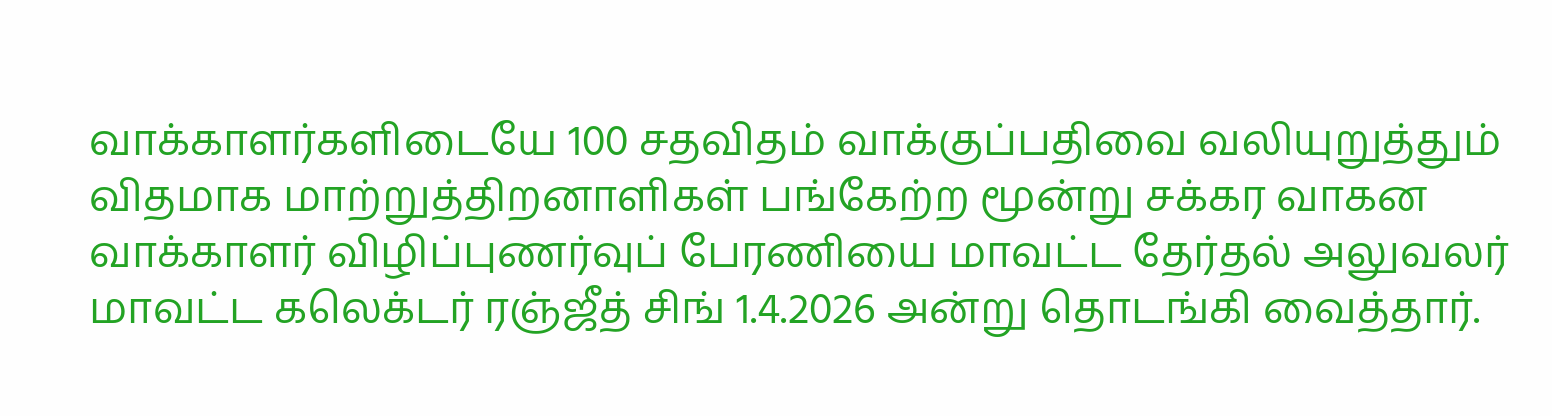வாக்காளர்களிடையே 100 சதவிதம் வாக்குப்பதிவை வலியுறுத்தும் விதமாக மாற்றுத்திறனாளிகள் பங்கேற்ற மூன்று சக்கர வாகன வாக்காளர் விழிப்புணர்வுப் பேரணியை மாவட்ட தேர்தல் அலுவலர் மாவட்ட கலெக்டர் ரஞ்ஜீத் சிங் 1.4.2026 அன்று தொடங்கி வைத்தார்.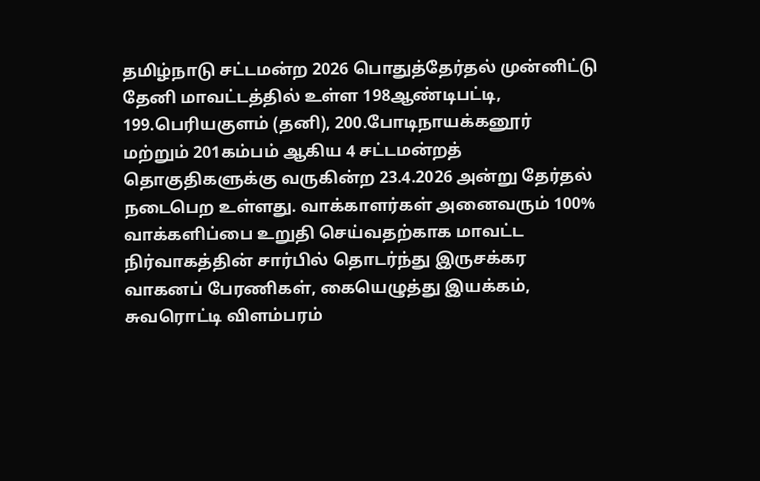தமிழ்நாடு சட்டமன்ற 2026 பொதுத்தேர்தல் முன்னிட்டு தேனி மாவட்டத்தில் உள்ள 198ஆண்டிபட்டி, 199.பெரியகுளம் (தனி), 200.போடிநாயக்கனூர் மற்றும் 201கம்பம் ஆகிய 4 சட்டமன்றத் தொகுதிகளுக்கு வருகின்ற 23.4.2026 அன்று தேர்தல் நடைபெற உள்ளது. வாக்காளர்கள் அனைவரும் 100% வாக்களிப்பை உறுதி செய்வதற்காக மாவட்ட நிர்வாகத்தின் சார்பில் தொடர்ந்து இருசக்கர வாகனப் பேரணிகள், கையெழுத்து இயக்கம், சுவரொட்டி விளம்பரம்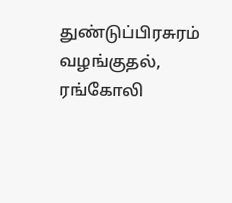துண்டுப்பிரசுரம் வழங்குதல், ரங்கோலி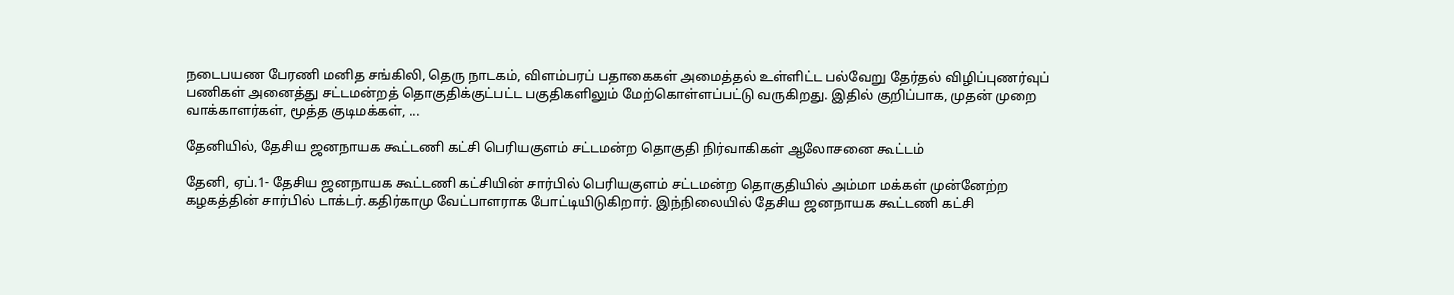நடைபயண பேரணி மனித சங்கிலி, தெரு நாடகம், விளம்பரப் பதாகைகள் அமைத்தல் உள்ளிட்ட பல்வேறு தேர்தல் விழிப்புணர்வுப் பணிகள் அனைத்து சட்டமன்றத் தொகுதிக்குட்பட்ட பகுதிகளிலும் மேற்கொள்ளப்பட்டு வருகிறது. இதில் குறிப்பாக, முதன் முறை வாக்காளர்கள், மூத்த குடிமக்கள், ...

தேனியில், தேசிய ஜனநாயக கூட்டணி கட்சி பெரியகுளம் சட்டமன்ற தொகுதி நிர்வாகிகள் ஆலோசனை கூட்டம்

தேனி, ஏப்.1- தேசிய ஜனநாயக கூட்டணி கட்சியின் சார்பில் பெரியகுளம் சட்டமன்ற தொகுதியில் அம்மா மக்கள் முன்னேற்ற கழகத்தின் சார்பில் டாக்டர்.கதிர்காமு வேட்பாளராக போட்டியிடுகிறார். இந்நிலையில் தேசிய ஜனநாயக கூட்டணி கட்சி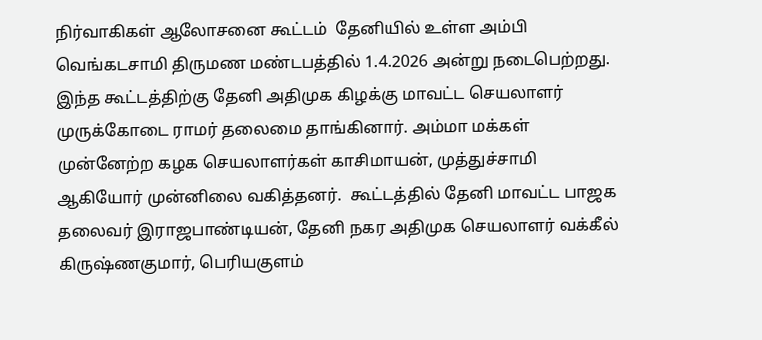நிர்வாகிகள் ஆலோசனை கூட்டம்  தேனியில் உள்ள அம்பி வெங்கடசாமி திருமண மண்டபத்தில் 1.4.2026 அன்று நடைபெற்றது. இந்த கூட்டத்திற்கு தேனி அதிமுக கிழக்கு மாவட்ட செயலாளர் முருக்கோடை ராமர் தலைமை தாங்கினார். அம்மா மக்கள் முன்னேற்ற கழக செயலாளர்கள் காசிமாயன், முத்துச்சாமி ஆகியோர் முன்னிலை வகித்தனர்.  கூட்டத்தில் தேனி மாவட்ட பாஜக தலைவர் இராஜபாண்டியன், தேனி நகர அதிமுக செயலாளர் வக்கீல் கிருஷ்ணகுமார், பெரியகுளம்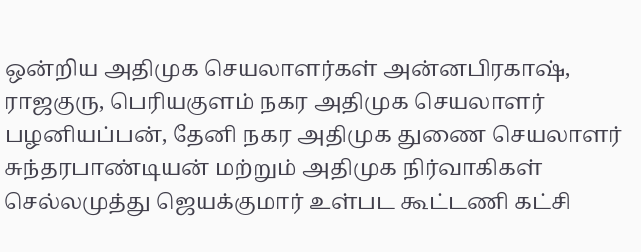ஒன்றிய அதிமுக செயலாளர்கள் அன்னபிரகாஷ், ராஜகுரு, பெரியகுளம் நகர அதிமுக செயலாளர் பழனியப்பன், தேனி நகர அதிமுக துணை செயலாளர் சுந்தரபாண்டியன் மற்றும் அதிமுக நிர்வாகிகள் செல்லமுத்து ஜெயக்குமார் உள்பட கூட்டணி கட்சி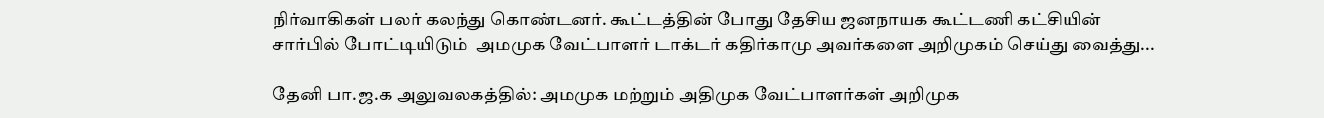நிர்வாகிகள் பலர் கலந்து கொண்டனர். கூட்டத்தின் போது தேசிய ஜனநாயக கூட்டணி கட்சியின் சார்பில் போட்டியிடும்  அமமுக வேட்பாளர் டாக்டர் கதிர்காமு அவர்களை அறிமுகம் செய்து வைத்து...

தேனி பா.ஜ.க அலுவலகத்தில்: அமமுக மற்றும் அதிமுக வேட்பாளர்கள் அறிமுக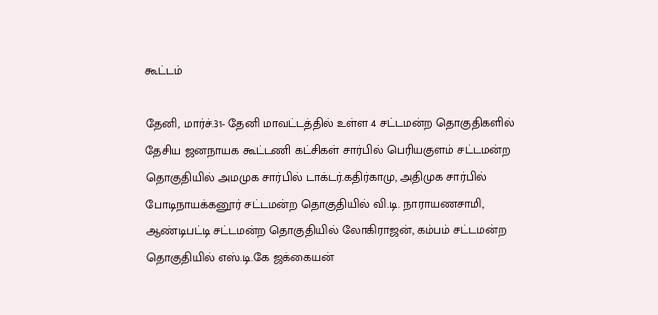கூட்டம்

தேனி, மார்ச்.31- தேனி மாவட்டத்தில் உள்ள 4 சட்டமன்ற தொகுதிகளில் தேசிய ஜனநாயக கூட்டணி கட்சிகள் சார்பில் பெரியகுளம் சட்டமன்ற தொகுதியில் அமமுக சார்பில் டாக்டர்.கதிர்காமு, அதிமுக சார்பில் போடிநாயக்கனூர் சட்டமன்ற தொகுதியில் வி.டி. நாராயணசாமி, ஆண்டிபட்டி சட்டமன்ற தொகுதியில் லோகிராஜன், கம்பம் சட்டமன்ற தொகுதியில் எஸ்.டி.கே ஜக்கையன்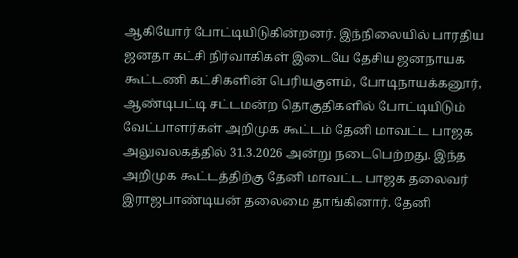ஆகியோர் போட்டியிடுகின்றனர். இந்நிலையில் பாரதிய ஜனதா கட்சி நிர்வாகிகள் இடையே தேசிய ஜனநாயக கூட்டணி கட்சிகளின் பெரியகுளம், போடிநாயக்கனூர், ஆண்டிபட்டி சட்டமன்ற தொகுதிகளில் போட்டியிடும் வேட்பாளர்கள் அறிமுக கூட்டம் தேனி மாவட்ட பாஜக  அலுவலகத்தில் 31.3.2026 அன்று நடைபெற்றது. இந்த அறிமுக கூட்டத்திற்கு தேனி மாவட்ட பாஜக தலைவர் இராஜபாண்டியன் தலைமை தாங்கினார். தேனி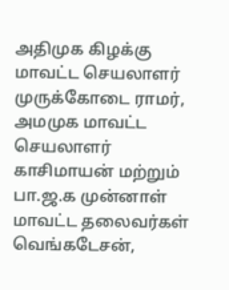அதிமுக கிழக்கு மாவட்ட செயலாளர் முருக்கோடை ராமர், அமமுக மாவட்ட செயலாளர் காசிமாயன் மற்றும் பா.ஜ.க முன்னாள் மாவட்ட தலைவர்கள் வெங்கடேசன்,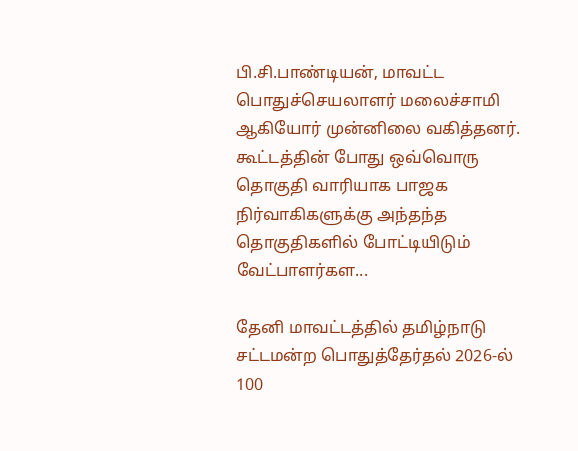பி.சி.பாண்டியன், மாவட்ட பொதுச்செயலாளர் மலைச்சாமி ஆகியோர் முன்னிலை வகித்தனர். கூட்டத்தின் போது ஒவ்வொரு தொகுதி வாரியாக பாஜக நிர்வாகிகளுக்கு அந்தந்த தொகுதிகளில் போட்டியிடும் வேட்பாளர்கள...

தேனி மாவட்டத்தில் தமிழ்நாடு சட்டமன்ற பொதுத்தேர்தல் 2026-ல் 100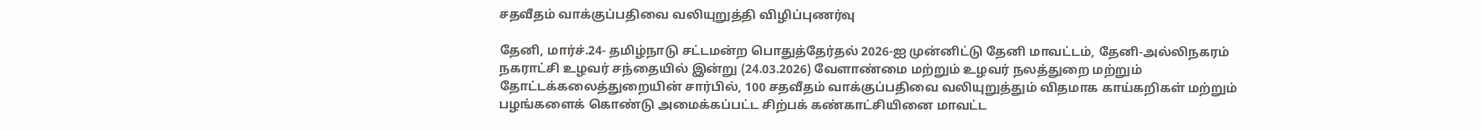சதவீதம் வாக்குப்பதிவை வலியுறுத்தி விழிப்புணர்வு

தேனி, மார்ச்.24- தமிழ்நாடு சட்டமன்ற பொதுத்தேர்தல் 2026-ஐ முன்னிட்டு தேனி மாவட்டம், தேனி-அல்லிநகரம் நகராட்சி உழவர் சந்தையில் இன்று (24.03.2026) வேளாண்மை மற்றும் உழவர் நலத்துறை மற்றும் தோட்டக்கலைத்துறையின் சார்பில், 100 சதவீதம் வாக்குப்பதிவை வலியுறுத்தும் விதமாக காய்கறிகள் மற்றும் பழங்களைக் கொண்டு அமைக்கப்பட்ட சிற்பக் கண்காட்சியினை மாவட்ட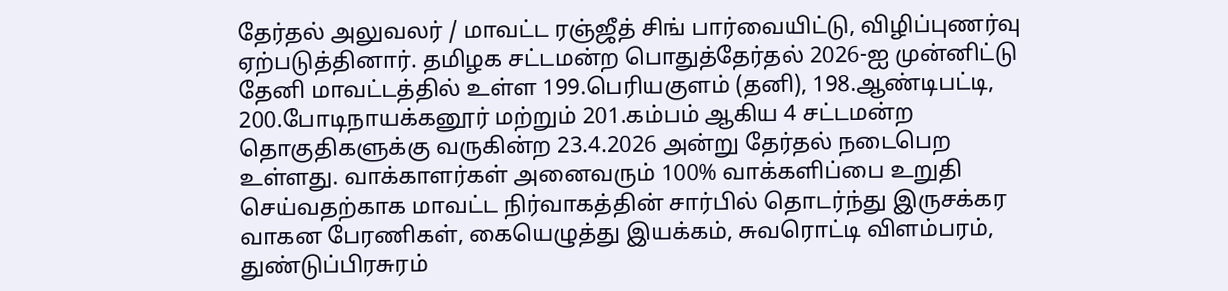தேர்தல் அலுவலர் / மாவட்ட ரஞ்ஜீத் சிங் பார்வையிட்டு, விழிப்புணர்வு ஏற்படுத்தினார். தமிழக சட்டமன்ற பொதுத்தேர்தல் 2026-ஐ முன்னிட்டு தேனி மாவட்டத்தில் உள்ள 199.பெரியகுளம் (தனி), 198.ஆண்டிபட்டி, 200.போடிநாயக்கனூர் மற்றும் 201.கம்பம் ஆகிய 4 சட்டமன்ற தொகுதிகளுக்கு வருகின்ற 23.4.2026 அன்று தேர்தல் நடைபெற உள்ளது. வாக்காளர்கள் அனைவரும் 100% வாக்களிப்பை உறுதி செய்வதற்காக மாவட்ட நிர்வாகத்தின் சார்பில் தொடர்ந்து இருசக்கர வாகன பேரணிகள், கையெழுத்து இயக்கம், சுவரொட்டி விளம்பரம், துண்டுப்பிரசுரம்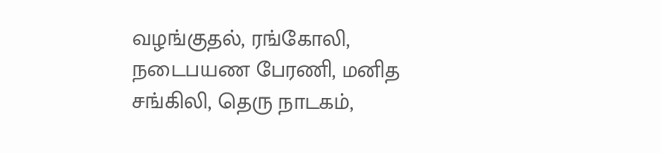வழங்குதல், ரங்கோலி, நடைபயண பேரணி, மனித சங்கிலி, தெரு நாடகம்,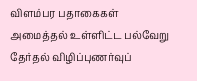விளம்பர பதாகைகள் அமைத்தல் உள்ளிட்ட பல்வேறு தேர்தல் விழிப்புணர்வுப்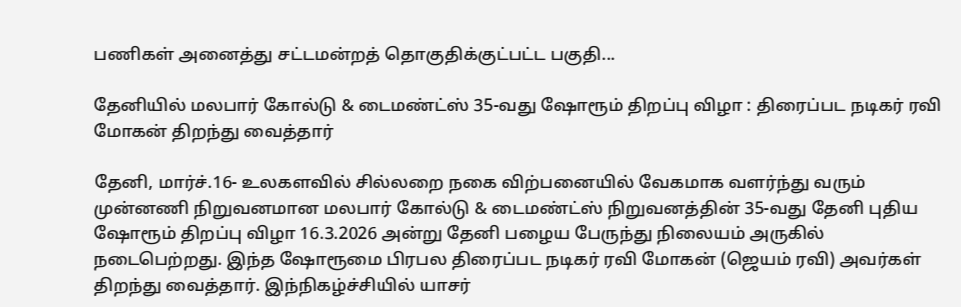பணிகள் அனைத்து சட்டமன்றத் தொகுதிக்குட்பட்ட பகுதி...

தேனியில் மலபார் கோல்டு & டைமண்ட்ஸ் 35-வது ஷோரூம் திறப்பு விழா : திரைப்பட நடிகர் ரவி மோகன் திறந்து வைத்தார்

தேனி, மார்ச்.16- உலகளவில் சில்லறை நகை விற்பனையில் வேகமாக வளர்ந்து வரும் முன்னணி நிறுவனமான மலபார் கோல்டு & டைமண்ட்ஸ் நிறுவனத்தின் 35-வது தேனி புதிய ஷோரூம் திறப்பு விழா 16.3.2026 அன்று தேனி பழைய பேருந்து நிலையம் அருகில் நடைபெற்றது. இந்த ஷோரூமை பிரபல திரைப்பட நடிகர் ரவி மோகன் (ஜெயம் ரவி) அவர்கள் திறந்து வைத்தார். இந்நிகழ்ச்சியில் யாசர்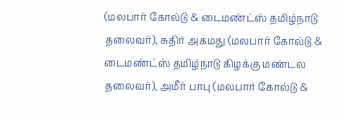(மலபார் கோல்டு & டைமண்ட்ஸ் தமிழ்நாடு தலைவர்), சுதிர் அகமது (மலபார் கோல்டு & டைமண்ட்ஸ் தமிழ்நாடு கிழக்கு மண்டல தலைவர்), அமீர் பாபு (மலபார் கோல்டு &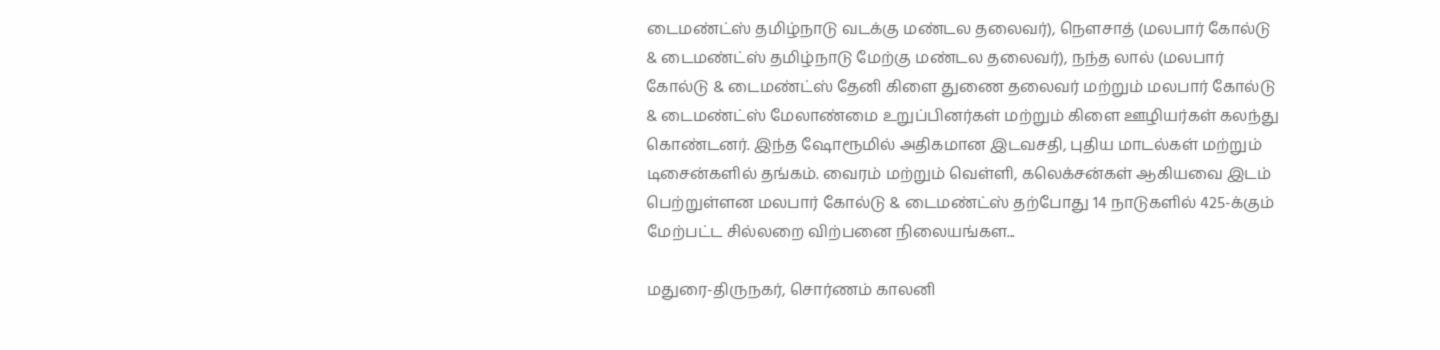டைமண்ட்ஸ் தமிழ்நாடு வடக்கு மண்டல தலைவர்), நௌசாத் (மலபார் கோல்டு & டைமண்ட்ஸ் தமிழ்நாடு மேற்கு மண்டல தலைவர்), நந்த லால் (மலபார் கோல்டு & டைமண்ட்ஸ் தேனி கிளை துணை தலைவர் மற்றும் மலபார் கோல்டு & டைமண்ட்ஸ் மேலாண்மை உறுப்பினர்கள் மற்றும் கிளை ஊழியர்கள் கலந்து கொண்டனர். இந்த ஷோரூமில் அதிகமான இடவசதி, புதிய மாடல்கள் மற்றும் டிசைன்களில் தங்கம். வைரம் மற்றும் வெள்ளி, கலெக்சன்கள் ஆகியவை இடம் பெற்றுள்ளன மலபார் கோல்டு & டைமண்ட்ஸ் தற்போது 14 நாடுகளில் 425-க்கும் மேற்பட்ட சில்லறை விற்பனை நிலையங்கள...

மதுரை-திருநகர், சொர்ணம் காலனி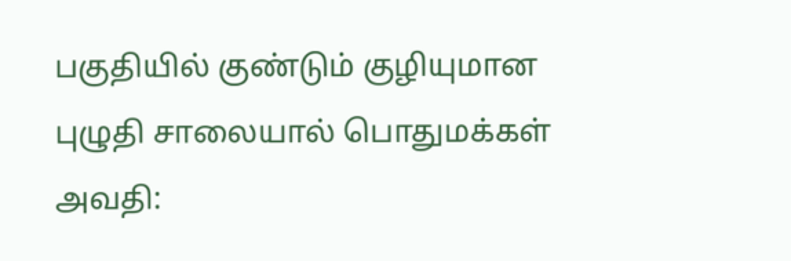பகுதியில் குண்டும் குழியுமான புழுதி சாலையால் பொதுமக்கள் அவதி: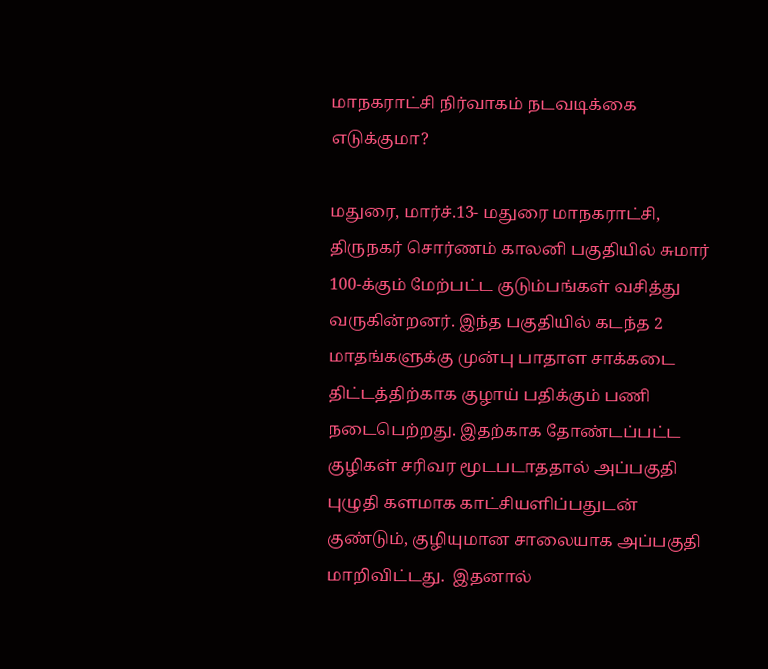மாநகராட்சி நிர்வாகம் நடவடிக்கை எடுக்குமா?

மதுரை, மார்ச்.13- மதுரை மாநகராட்சி, திருநகர் சொர்ணம் காலனி பகுதியில் சுமார் 100-க்கும் மேற்பட்ட குடும்பங்கள் வசித்து வருகின்றனர். இந்த பகுதியில் கடந்த 2 மாதங்களுக்கு முன்பு பாதாள சாக்கடை திட்டத்திற்காக குழாய் பதிக்கும் பணி நடைபெற்றது. இதற்காக தோண்டப்பட்ட குழிகள் சரிவர மூடபடாததால் அப்பகுதி புழுதி களமாக காட்சியளிப்பதுடன் குண்டும், குழியுமான சாலையாக அப்பகுதி மாறிவிட்டது.  இதனால்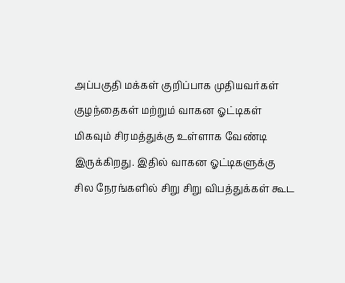அப்பகுதி மக்கள் குறிப்பாக முதியவர்கள் குழந்தைகள் மற்றும் வாகன ஓட்டிகள் மிகவும் சிரமத்துக்கு உள்ளாக வேண்டி இருக்கிறது. இதில் வாகன ஓட்டிகளுக்கு சில நேரங்களில் சிறு சிறு விபத்துக்கள் கூட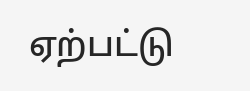ஏற்பட்டு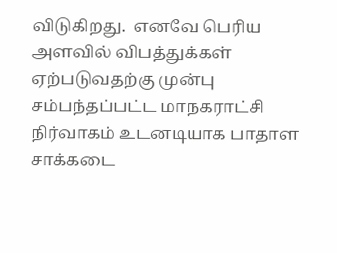விடுகிறது.  எனவே பெரிய அளவில் விபத்துக்கள் ஏற்படுவதற்கு முன்பு சம்பந்தப்பட்ட மாநகராட்சி நிர்வாகம் உடனடியாக பாதாள சாக்கடை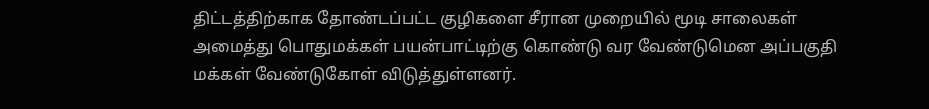திட்டத்திற்காக தோண்டப்பட்ட குழிகளை சீரான முறையில் மூடி சாலைகள் அமைத்து பொதுமக்கள் பயன்பாட்டிற்கு கொண்டு வர வேண்டுமென அப்பகுதி மக்கள் வேண்டுகோள் விடுத்துள்ளனர்.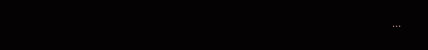...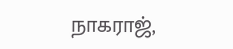நாகராஜ்,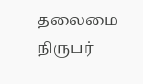தலைமை நிருபர்